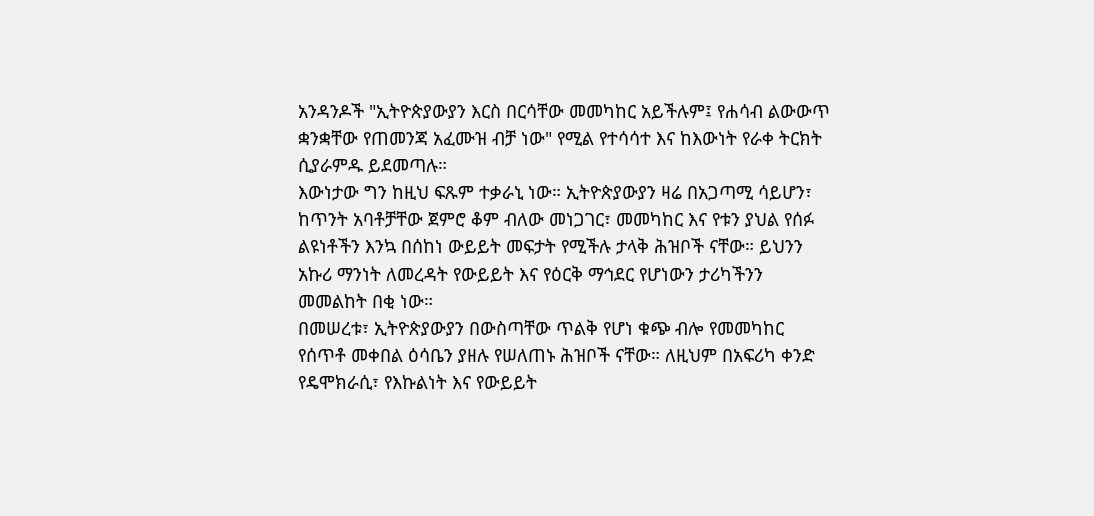አንዳንዶች "ኢትዮጵያውያን እርስ በርሳቸው መመካከር አይችሉም፤ የሐሳብ ልውውጥ ቋንቋቸው የጠመንጃ አፈሙዝ ብቻ ነው" የሚል የተሳሳተ እና ከእውነት የራቀ ትርክት ሲያራምዱ ይደመጣሉ።
እውነታው ግን ከዚህ ፍጹም ተቃራኒ ነው። ኢትዮጵያውያን ዛሬ በአጋጣሚ ሳይሆን፣ ከጥንት አባቶቻቸው ጀምሮ ቆም ብለው መነጋገር፣ መመካከር እና የቱን ያህል የሰፉ ልዩነቶችን እንኳ በሰከነ ውይይት መፍታት የሚችሉ ታላቅ ሕዝቦች ናቸው። ይህንን አኩሪ ማንነት ለመረዳት የውይይት እና የዕርቅ ማኅደር የሆነውን ታሪካችንን መመልከት በቂ ነው።
በመሠረቱ፣ ኢትዮጵያውያን በውስጣቸው ጥልቅ የሆነ ቁጭ ብሎ የመመካከር የሰጥቶ መቀበል ዕሳቤን ያዘሉ የሠለጠኑ ሕዝቦች ናቸው። ለዚህም በአፍሪካ ቀንድ የዴሞክራሲ፣ የእኩልነት እና የውይይት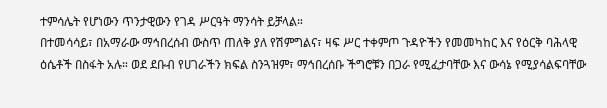ተምሳሌት የሆነውን ጥንታዊውን የገዳ ሥርዓት ማንሳት ይቻላል።
በተመሳሳይ፣ በአማራው ማኅበረሰብ ውስጥ ጠለቅ ያለ የሽምግልና፣ ዛፍ ሥር ተቀምጦ ጉዳዮችን የመመካከር እና የዕርቅ ባሕላዊ ዕሴቶች በስፋት አሉ። ወደ ደቡብ የሀገራችን ክፍል ስንጓዝም፣ ማኅበረሰቡ ችግሮቹን በጋራ የሚፈታባቸው እና ውሳኔ የሚያሳልፍባቸው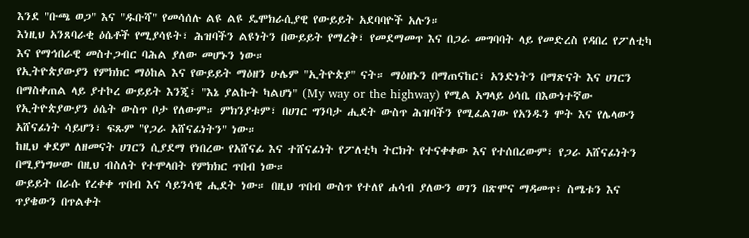እንደ "ቡጫ ወጋ" እና "ዱቡሻ" የመሳሰሉ ልዩ ልዩ ዴሞክራሲያዊ የውይይት አደባባዮች አሉን።
እነዚህ አንጸባራቂ ዕሴቶች የሚያሳዩት፣ ሕዝባችን ልዩነትን በውይይት የማረቅ፣ የመደማመጥ እና በጋራ መግባባት ላይ የመድረስ የዳበረ የፖለቲካ እና የማኅበራዊ መስተጋብር ባሕል ያለው መሆኑን ነው።
የኢትዮጵያውያን የምክክር ማዕከል እና የውይይት ማዕዘን ሁሌም "ኢትዮጵያ" ናት። ማዕዘኑን በማጠናከር፣ አንድነትን በማጽናት እና ሀገርን በማስቀጠል ላይ ያተኮረ ውይይት እንጂ፣ "እኔ ያልኩት ካልሆነ" (My way or the highway) የሚል አግላይ ዕሳቤ በእውነተኛው የኢትዮጵያውያን ዕሴት ውስጥ ቦታ የለውም። ምክንያቱም፣ በሀገር ግንባታ ሒደት ውስጥ ሕዝባችን የሚፈልገው የአንዱን ሞት እና የሌላውን አሸናፊነት ሳይሆን፣ ፍጹም "የጋራ አሸናፊነትን" ነው።
ከዚህ ቀደም ለዘመናት ሀገርን ሲያደማ የነበረው የአሸናፊ እና ተሸናፊነት የፖለቲካ ትርክት የተናቀቀው እና የተሰበረውም፣ የጋራ አሸናፊነትን በሚያነግሠው በዚህ ብስለት የተሞላበት የምክክር ጥበብ ነው።
ውይይት በራሱ የረቀቀ ጥበብ እና ሳይንሳዊ ሒደት ነው። በዚህ ጥበብ ውስጥ የተለየ ሐሳብ ያለውን ወገን በጽሞና ማዳመጥ፣ ስሜቱን እና ጥያቄውን በጥልቀት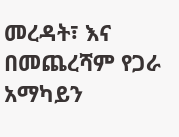መረዳት፣ እና በመጨረሻም የጋራ አማካይን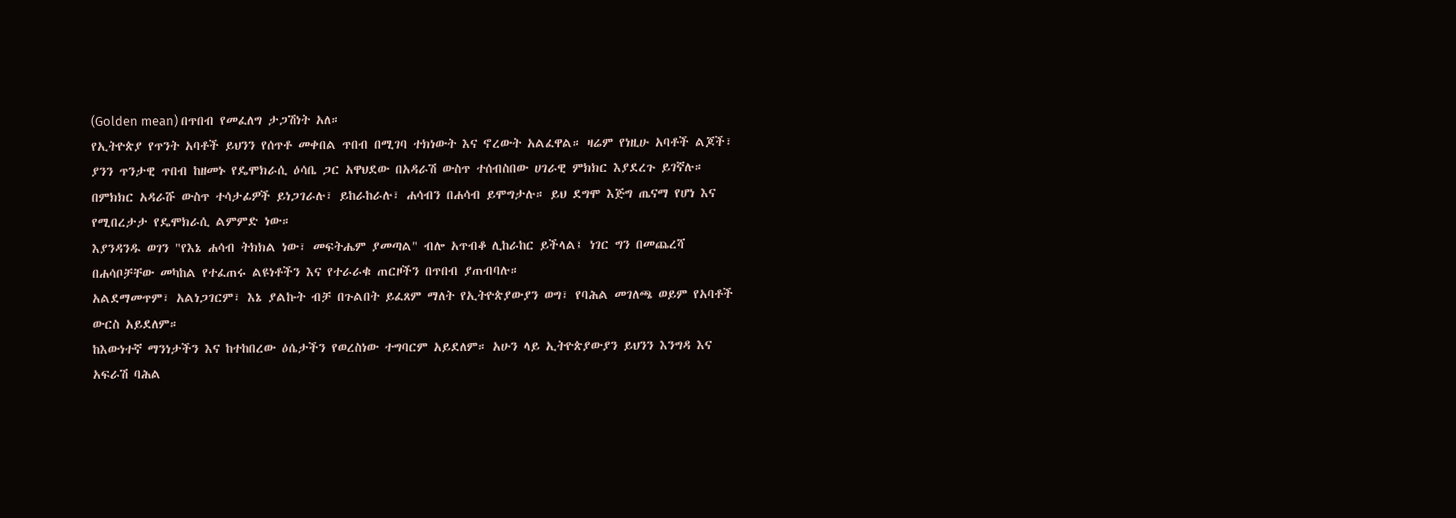(Golden mean) በጥበብ የመፈለግ ታጋሽነት አለ።
የኢትዮጵያ የጥንት አባቶች ይህንን የሰጥቶ መቀበል ጥበብ በሚገባ ተክነውት እና ኖረውት አልፈዋል። ዛሬም የነዚሁ አባቶች ልጆች፣ ያንን ጥንታዊ ጥበብ ከዘመኑ የዴሞክራሲ ዕሳቤ ጋር አዋህደው በአዳራሽ ውስጥ ተሰብስበው ሀገራዊ ምክክር እያደረጉ ይገኛሉ።
በምክክር አዳራሹ ውስጥ ተሳታፊዎች ይነጋገራሉ፣ ይከራከራሉ፣ ሐሳብን በሐሳብ ይሞግታሉ። ይህ ደግሞ እጅግ ጤናማ የሆነ እና የሚበረታታ የዴሞክራሲ ልምምድ ነው።
እያንዳንዱ ወገን "የእኔ ሐሳብ ትክክል ነው፣ መፍትሔም ያመጣል" ብሎ አጥብቆ ሊከራከር ይችላል፤ ነገር ግን በመጨረሻ በሐሳቦቻቸው መካከል የተፈጠሩ ልዩነቶችን እና የተራራቁ ጠርዞችን በጥበብ ያጠብባሉ።
አልደማመጥም፣ አልነጋገርም፣ እኔ ያልኩት ብቻ በጉልበት ይፈጸም ማለት የኢትዮጵያውያን ወግ፣ የባሕል መገለጫ ወይም የአባቶች ውርስ አይደለም።
ከእውነተኛ ማንነታችን እና ከተከበረው ዕሴታችን የወረስነው ተግባርም አይደለም። አሁን ላይ ኢትዮጵያውያን ይህንን እንግዳ እና አፍራሽ ባሕል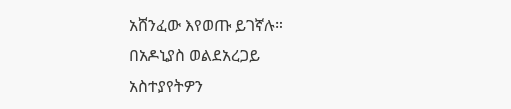አሸንፈው እየወጡ ይገኛሉ።
በአዶኒያስ ወልደአረጋይ
አስተያየትዎን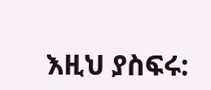እዚህ ያስፍሩ: